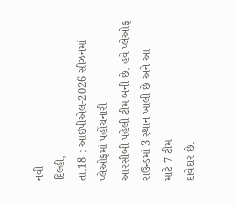નવી
દિલ્હી,
તા.18 : આઇપીએલ-2026 સીઝનમાં પ્લેઓફમાં પહોંચનારી
આરસીબી પહેલી ટીમ બની છે. હવે પ્લેઓફ રાઉન્ડમાં 3 સ્થાન ખાલી છે અને આ
માટે 7 ટીમ
દાવેદાર છે.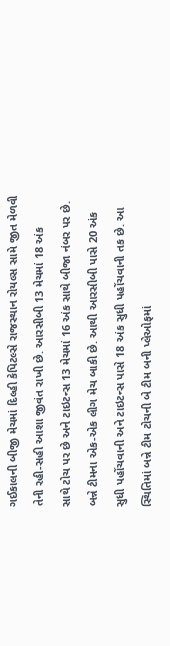ગઈકાલની બીજી મેચમાં દિલ્હી કેપિટલ્સે રાજસ્થાન રોયલ્સ સામે જીત મેળવી
તેની રહી-સહી આશા જીવંત રાખી છે. આરસીબી 13 મેચમાં 18 અંક
સાથે ટોચ પર છે અને ટાઇટન્સ 13 મેચમાં 16 અંક સાથે બીજા નંબર પર છે.
બન્ને ટીમના એક-એક લીગ મેચ બાકી છે. આથી આરસીબી પાસે 20 અંક
સુધી પહોંચવાની અને ટાઇટન્સ પાસે 18 અંક સુધી પહોંચવાની તક છે. આ
સ્થિતિમાં બન્ને ટીમ ટોચની બે ટીમ બની પ્લેઓફમાં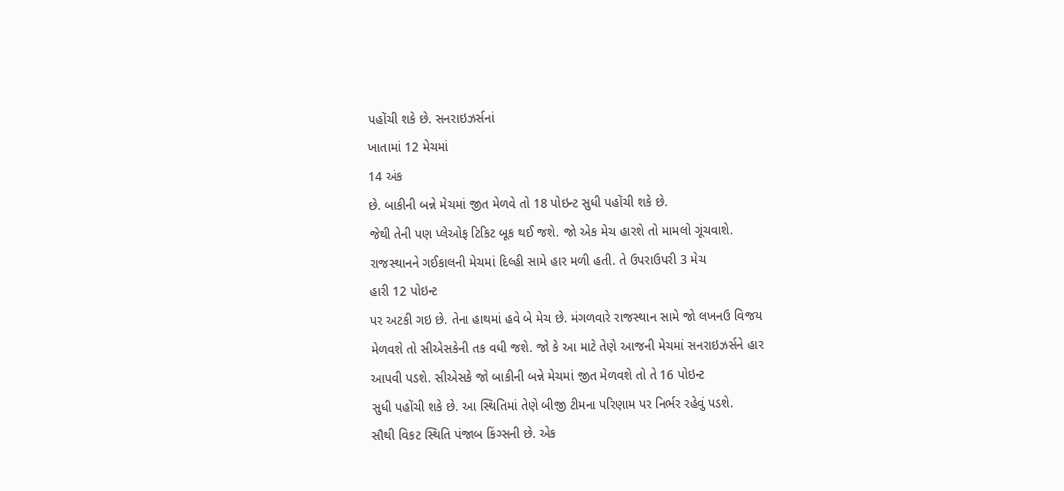પહોંચી શકે છે. સનરાઇઝર્સનાં
ખાતામાં 12 મેચમાં
14 અંક
છે. બાકીની બન્ને મેચમાં જીત મેળવે તો 18 પોઇન્ટ સુધી પહોંચી શકે છે.
જેથી તેની પણ પ્લેઓફ ટિકિટ બૂક થઈ જશે. જો એક મેચ હારશે તો મામલો ગૂંચવાશે.
રાજસ્થાનને ગઈકાલની મેચમાં દિલ્હી સામે હાર મળી હતી. તે ઉપરાઉપરી 3 મેચ
હારી 12 પોઇન્ટ
પર અટકી ગઇ છે. તેના હાથમાં હવે બે મેચ છે. મંગળવારે રાજસ્થાન સામે જો લખનઉ વિજય
મેળવશે તો સીએસકેની તક વધી જશે. જો કે આ માટે તેણે આજની મેચમાં સનરાઇઝર્સને હાર
આપવી પડશે. સીએસકે જો બાકીની બન્ને મેચમાં જીત મેળવશે તો તે 16 પોઇન્ટ
સુધી પહોંચી શકે છે. આ સ્થિતિમાં તેણે બીજી ટીમના પરિણામ પર નિર્ભર રહેવું પડશે.
સૌથી વિકટ સ્થિતિ પંજાબ કિંગ્સની છે. એક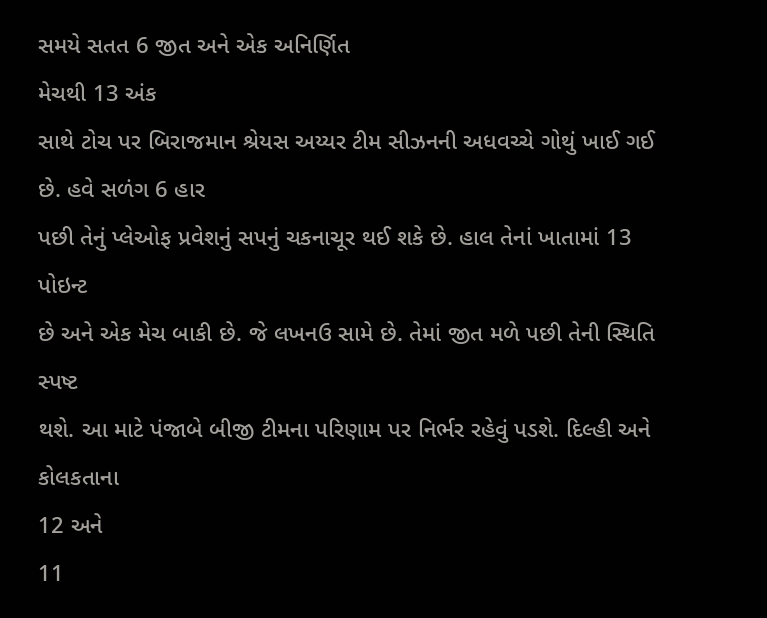સમયે સતત 6 જીત અને એક અનિર્ણિત
મેચથી 13 અંક
સાથે ટોચ પર બિરાજમાન શ્રેયસ અય્યર ટીમ સીઝનની અધવચ્ચે ગોથું ખાઈ ગઈ છે. હવે સળંગ 6 હાર
પછી તેનું પ્લેઓફ પ્રવેશનું સપનું ચકનાચૂર થઈ શકે છે. હાલ તેનાં ખાતામાં 13 પોઇન્ટ
છે અને એક મેચ બાકી છે. જે લખનઉ સામે છે. તેમાં જીત મળે પછી તેની સ્થિતિ સ્પષ્ટ
થશે. આ માટે પંજાબે બીજી ટીમના પરિણામ પર નિર્ભર રહેવું પડશે. દિલ્હી અને કોલકતાના
12 અને
11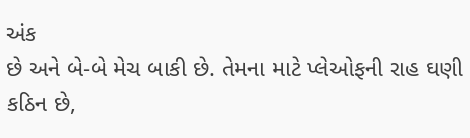અંક
છે અને બે-બે મેચ બાકી છે. તેમના માટે પ્લેઓફની રાહ ઘણી કઠિન છે,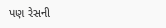પણ રેસની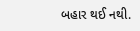બહાર થઈ નથી.